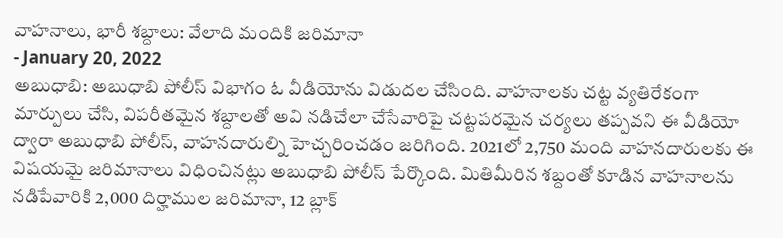వాహనాలు, భారీ శబ్దాలు: వేలాది మందికి జరిమానా
- January 20, 2022
అబుధాబి: అబుధాబి పోలీస్ విభాగం ఓ వీడియోను విడుదల చేసింది. వాహనాలకు చట్ట వ్యతిరేకంగా మార్పులు చేసి, విపరీతమైన శబ్దాలతో అవి నడిచేలా చేసేవారిపై చట్టపరమైన చర్యలు తప్పవని ఈ వీడియో ద్వారా అబుధాబి పోలీస్, వాహనదారుల్ని హెచ్చరించడం జరిగింది. 2021లో 2,750 మంది వాహనదారులకు ఈ విషయమై జరిమానాలు విధించినట్లు అబుధాబి పోలీస్ పేర్కొంది. మితిమీరిన శబ్దంతో కూడిన వాహనాలను నడిపేవారికి 2,000 దిర్హాముల జరిమానా, 12 బ్లాక్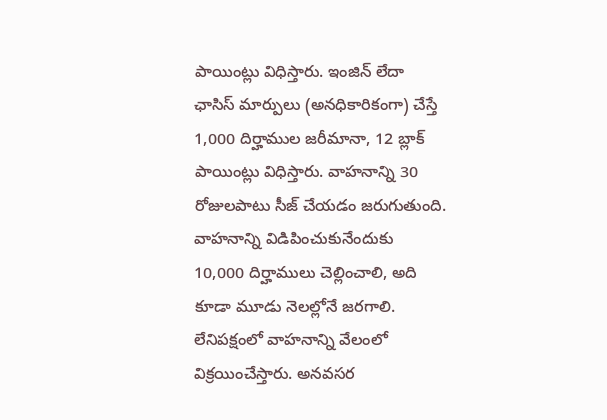పాయింట్లు విధిస్తారు. ఇంజిన్ లేదా ఛాసిస్ మార్పులు (అనధికారికంగా) చేస్తే 1,000 దిర్హాముల జరీమానా, 12 బ్లాక్ పాయింట్లు విధిస్తారు. వాహనాన్ని 30 రోజులపాటు సీజ్ చేయడం జరుగుతుంది. వాహనాన్ని విడిపించుకునేందుకు 10,000 దిర్హాములు చెల్లించాలి, అది కూడా మూడు నెలల్లోనే జరగాలి. లేనిపక్షంలో వాహనాన్ని వేలంలో విక్రయించేస్తారు. అనవసర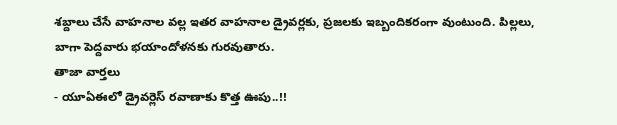శబ్దాలు చేసే వాహనాల వల్ల ఇతర వాహనాల డ్రైవర్లకు, ప్రజలకు ఇబ్బందికరంగా వుంటుంది. పిల్లలు, బాగా పెద్దవారు భయాందోళనకు గురవుతారు.
తాజా వార్తలు
- యూఏఈలో డ్రైవర్లెస్ రవాణాకు కొత్త ఊపు..!!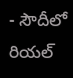- సౌదీలో రియల్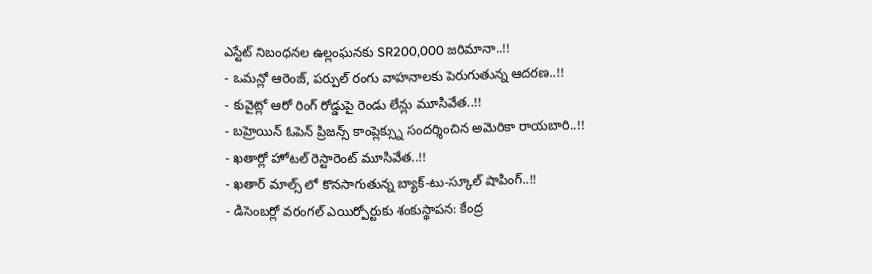ఎస్టేట్ నిబంధనల ఉల్లంఘనకు SR200,000 జరిమానా..!!
- ఒమన్లో ఆరెంజ్, పర్పుల్ రంగు వాహనాలకు పెరుగుతున్న ఆదరణ..!!
- కువైట్లో ఆరో రింగ్ రోడ్డుపై రెండు లేన్లు మూసివేత..!!
- బహ్రెయిన్ ఓపెన్ ప్రిజన్స్ కాంప్లెక్స్ను సందర్శించిన అమెరికా రాయబారి..!!
- ఖతార్లో హోటల్ రెస్టారెంట్ మూసివేత..!!
- ఖతార్ మాల్స్ లో కొనసాగుతున్న బ్యాక్-టు-స్కూల్ షాపింగ్..!!
- డిసెంబర్లో వరంగల్ ఎయిర్పోర్టుకు శంకుస్థాపన: కేంద్ర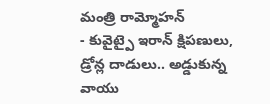మంత్రి రామ్మోహన్
- కువైట్పై ఇరాన్ క్షిపణులు, డ్రోన్ల దాడులు.. అడ్డుకున్న వాయు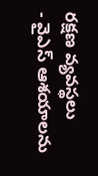రక్షణ వ్యవస్థలు
- వైఎస్ ఆశయాలను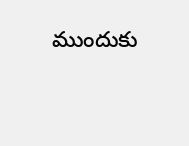ముందుకు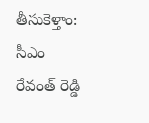తీసుకెళ్తాం: సీఎం రేవంత్ రెడ్డి